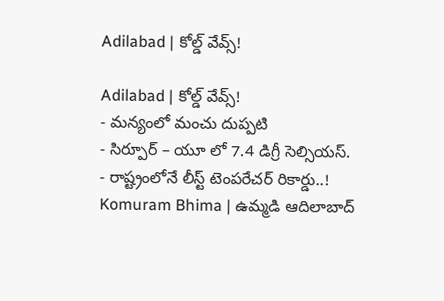Adilabad | కోల్డ్ వేవ్స్!

Adilabad | కోల్డ్ వేవ్స్!
- మన్యంలో మంచు దుప్పటి
- సిర్పూర్ – యూ లో 7.4 డిగ్రీ సెల్సియస్.
- రాష్ట్రంలోనే లీస్ట్ టెంపరేచర్ రికార్డు..!
Komuram Bhima | ఉమ్మడి ఆదిలాబాద్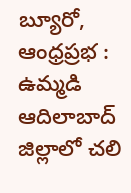బ్యూరో, ఆంధ్రప్రభ : ఉమ్మడి ఆదిలాబాద్ జిల్లాలో చలి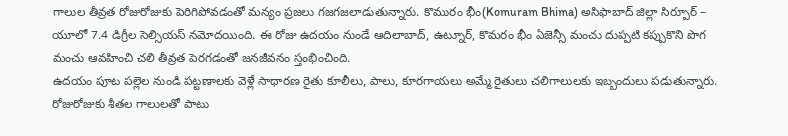గాలుల తీవ్రత రోజురోజుకు పెరిగిపోవడంతో మన్యం ప్రజలు గజగజలాడుతున్నారు. కొమురం భీం(Komuram Bhima) అసిఫాబాద్ జిల్లా సిర్పూర్ – యూలో 7.4 డిగ్రీల సెల్సియస్ నమోదయింది. ఈ రోజు ఉదయం నుండే ఆదిలాబాద్, ఉట్నూర్, కొమరం భీం ఏజెన్సీ మంచు దుప్పటి కప్పుకొని పొగ మంచు ఆవహించి చలి తీవ్రత పెరగడంతో జనజీవనం స్తంభించింది.
ఉదయం పూట పల్లెల నుండి పట్టణాలకు వెళ్లే సాధారణ రైతు కూలీలు, పాలు, కూరగాయలు అమ్మే రైతులు చలిగాలులకు ఇబ్బందులు పడుతున్నారు. రోజురోజుకు శీతల గాలులతో పాటు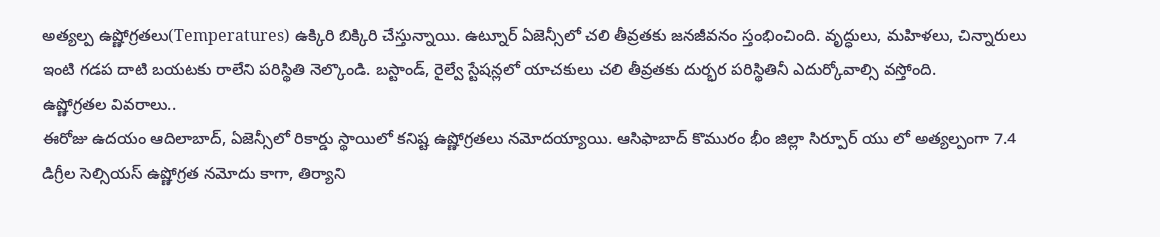అత్యల్ప ఉష్ణోగ్రతలు(Temperatures) ఉక్కిరి బిక్కిరి చేస్తున్నాయి. ఉట్నూర్ ఏజెన్సీలో చలి తీవ్రతకు జనజీవనం స్తంభించింది. వృద్ధులు, మహిళలు, చిన్నారులు ఇంటి గడప దాటి బయటకు రాలేని పరిస్థితి నెల్కొండి. బస్టాండ్, రైల్వే స్టేషన్లలో యాచకులు చలి తీవ్రతకు దుర్భర పరిస్థితినీ ఎదుర్కోవాల్సి వస్తోంది.
ఉష్ణోగ్రతల వివరాలు..
ఈరోజు ఉదయం ఆదిలాబాద్, ఏజెన్సీలో రికార్డు స్థాయిలో కనిష్ట ఉష్ణోగ్రతలు నమోదయ్యాయి. ఆసిఫాబాద్ కొమురం భీం జిల్లా సిర్పూర్ యు లో అత్యల్పంగా 7.4 డిగ్రీల సెల్సియస్ ఉష్ణోగ్రత నమోదు కాగా, తిర్యాని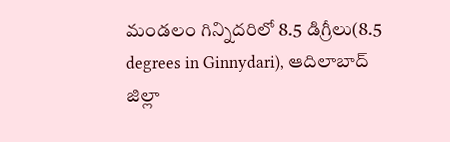మండలం గిన్నిదరిలో 8.5 డిగ్రీలు(8.5 degrees in Ginnydari), ఆదిలాబాద్ జిల్లా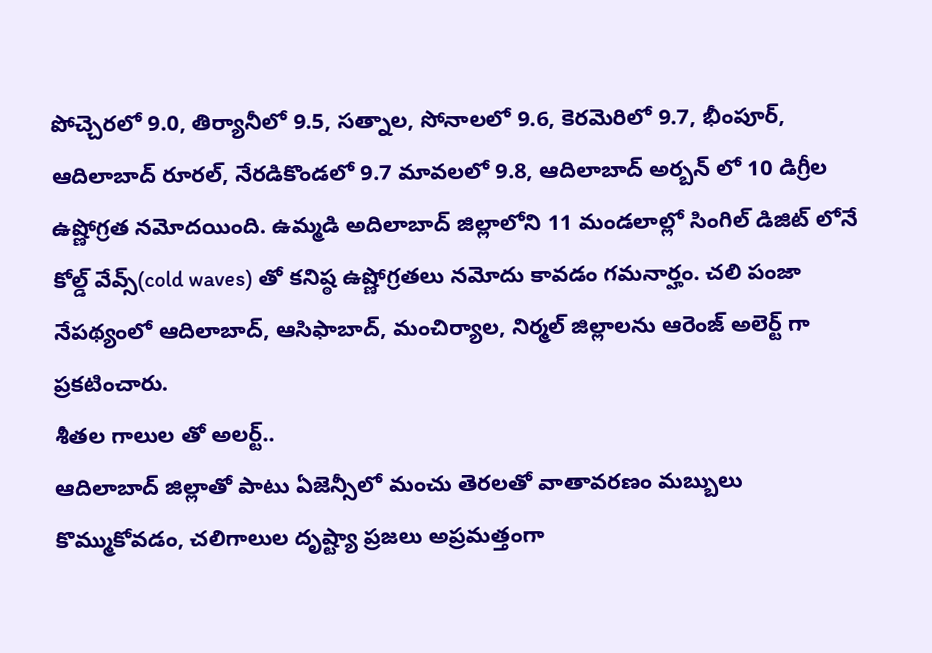పోచ్చెరలో 9.0, తిర్యానీలో 9.5, సత్నాల, సోనాలలో 9.6, కెరమెరిలో 9.7, భీంపూర్, ఆదిలాబాద్ రూరల్, నేరడికొండలో 9.7 మావలలో 9.8, ఆదిలాబాద్ అర్బన్ లో 10 డిగ్రీల ఉష్ణోగ్రత నమోదయింది. ఉమ్మడి అదిలాబాద్ జిల్లాలోని 11 మండలాల్లో సింగిల్ డిజిట్ లోనే కోల్డ్ వేవ్స్(cold waves) తో కనిష్ఠ ఉష్ణోగ్రతలు నమోదు కావడం గమనార్హం. చలి పంజా నేపథ్యంలో ఆదిలాబాద్, ఆసిఫాబాద్, మంచిర్యాల, నిర్మల్ జిల్లాలను ఆరెంజ్ అలెర్ట్ గా ప్రకటించారు.
శీతల గాలుల తో అలర్ట్..
ఆదిలాబాద్ జిల్లాతో పాటు ఏజెన్సీలో మంచు తెరలతో వాతావరణం మబ్బులు కొమ్ముకోవడం, చలిగాలుల దృష్ట్యా ప్రజలు అప్రమత్తంగా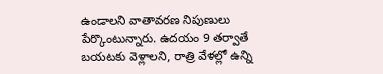ఉండాలని వాతావరణ నిపుణులు పేర్కొంటున్నారు. ఉదయం 9 తర్వాతే బయటకు వెళ్లాలని, రాత్రి వేళల్లో ఉన్ని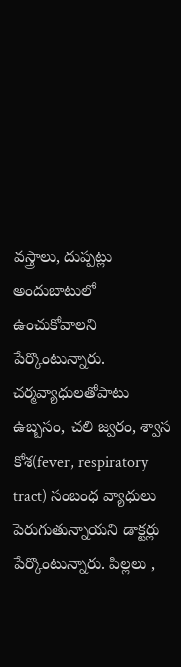వస్త్రాలు, దుప్పట్లు అందుబాటులో ఉంచుకోవాలని పేర్కొంటున్నారు.
చర్మవ్యాధులతోపాటు ఉబ్బసం, చలి జ్వరం, శ్వాస కోశ(fever, respiratory tract) సంబంధ వ్యాధులు పెరుగుతున్నాయని డాక్టర్లు పేర్కొంటున్నారు. పిల్లలు ,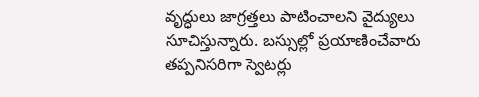వృద్ధులు జాగ్రత్తలు పాటించాలని వైద్యులు సూచిస్తున్నారు. బస్సుల్లో ప్రయాణించేవారు తప్పనిసరిగా స్వెటర్లు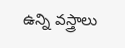ఉన్ని వస్త్రాలు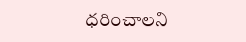ధరించాలని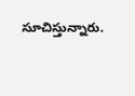సూచిస్తున్నారు.